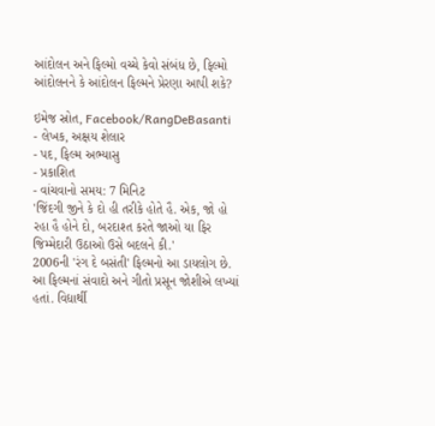આંદોલન અને ફિલ્મો વચ્ચે કેવો સંબંધ છે, ફિલ્મો આંદોલનને કે આંદોલન ફિલ્મને પ્રેરણા આપી શકે?

ઇમેજ સ્રોત, Facebook/RangDeBasanti
- લેખક, અક્ષય શેલાર
- પદ, ફિલ્મ અભ્યાસુ
- પ્રકાશિત
- વાંચવાનો સમય: 7 મિનિટ
'જિંદગી જીને કે દો હી તરીકે હોતે હૈ. એક, જો હો રહા હૈ હોને દો, બરદાશ્ત કરતે જાઓ યા ફિર જિમ્મેદારી ઉઠાઓ ઉસે બદલને કી.'
2006ની 'રંગ દે બસંતી' ફિલ્મનો આ ડાયલોગ છે. આ ફિલ્મનાં સંવાદો અને ગીતો પ્રસૂન જોશીએ લખ્યાં હતાં. વિદ્યાર્થી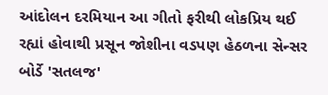આંદોલન દરમિયાન આ ગીતો ફરીથી લોકપ્રિય થઈ રહ્યાં હોવાથી પ્રસૂન જોશીના વડપણ હેઠળના સેન્સર બોર્ડે 'સતલજ'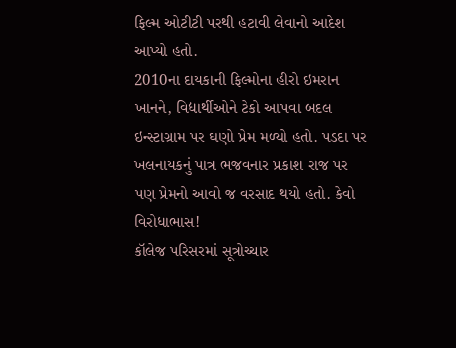ફિલ્મ ઓટીટી પરથી હટાવી લેવાનો આદેશ આપ્યો હતો.
2010ના દાયકાની ફિલ્મોના હીરો ઇમરાન ખાનને, વિદ્યાર્થીઓને ટેકો આપવા બદલ ઇન્સ્ટાગ્રામ પર ઘણો પ્રેમ મળ્યો હતો. પડદા પર ખલનાયકનું પાત્ર ભજવનાર પ્રકાશ રાજ પર પણ પ્રેમનો આવો જ વરસાદ થયો હતો. કેવો વિરોધાભાસ!
કૉલેજ પરિસરમાં સૂત્રોચ્ચાર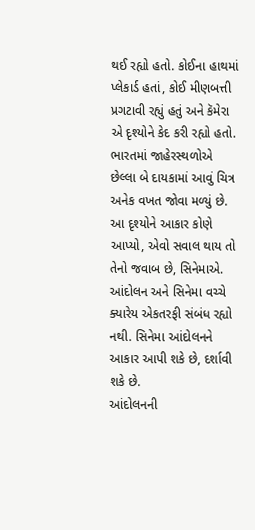થઈ રહ્યો હતો. કોઈના હાથમાં પ્લેકાર્ડ હતાં, કોઈ મીણબત્તી પ્રગટાવી રહ્યું હતું અને કૅમેરા એ દૃશ્યોને કેદ કરી રહ્યો હતો.
ભારતમાં જાહેરસ્થળોએ છેલ્લા બે દાયકામાં આવું ચિત્ર અનેક વખત જોવા મળ્યું છે. આ દૃશ્યોને આકાર કોણે આપ્યો, એવો સવાલ થાય તો તેનો જવાબ છે, સિનેમાએ.
આંદોલન અને સિનેમા વચ્ચે ક્યારેય એકતરફી સંબંધ રહ્યો નથી. સિનેમા આંદોલનને આકાર આપી શકે છે, દર્શાવી શકે છે.
આંદોલનની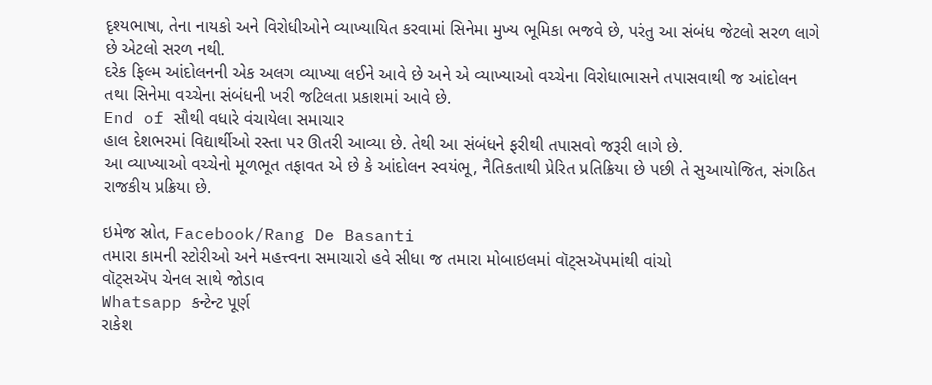દૃશ્યભાષા, તેના નાયકો અને વિરોધીઓને વ્યાખ્યાયિત કરવામાં સિનેમા મુખ્ય ભૂમિકા ભજવે છે, પરંતુ આ સંબંધ જેટલો સરળ લાગે છે એટલો સરળ નથી.
દરેક ફિલ્મ આંદોલનની એક અલગ વ્યાખ્યા લઈને આવે છે અને એ વ્યાખ્યાઓ વચ્ચેના વિરોધાભાસને તપાસવાથી જ આંદોલન તથા સિનેમા વચ્ચેના સંબંધની ખરી જટિલતા પ્રકાશમાં આવે છે.
End of સૌથી વધારે વંચાયેલા સમાચાર
હાલ દેશભરમાં વિદ્યાર્થીઓ રસ્તા પર ઊતરી આવ્યા છે. તેથી આ સંબંધને ફરીથી તપાસવો જરૂરી લાગે છે.
આ વ્યાખ્યાઓ વચ્ચેનો મૂળભૂત તફાવત એ છે કે આંદોલન સ્વયંભૂ, નૈતિકતાથી પ્રેરિત પ્રતિક્રિયા છે પછી તે સુઆયોજિત, સંગઠિત રાજકીય પ્રક્રિયા છે.

ઇમેજ સ્રોત, Facebook/Rang De Basanti
તમારા કામની સ્ટોરીઓ અને મહત્ત્વના સમાચારો હવે સીધા જ તમારા મોબાઇલમાં વૉટ્સઍપમાંથી વાંચો
વૉટ્સઍપ ચેનલ સાથે જોડાવ
Whatsapp કન્ટેન્ટ પૂર્ણ
રાકેશ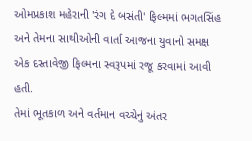ઓમપ્રકાશ મહેરાની 'રંગ દે બસંતી' ફિલ્મમાં ભગતસિંહ અને તેમના સાથીઓની વાર્તા આજના યુવાનો સમક્ષ એક દસ્તાવેજી ફિલ્મના સ્વરૂપમાં રજૂ કરવામાં આવી હતી.
તેમાં ભૂતકાળ અને વર્તમાન વચ્ચેનું અંતર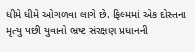ધીમે ધીમે ઓગળવા લાગે છે. ફિલ્મમાં એક દોસ્તના મૃત્યુ પછી યુવાનો ભ્રષ્ટ સંરક્ષણ પ્રધાનની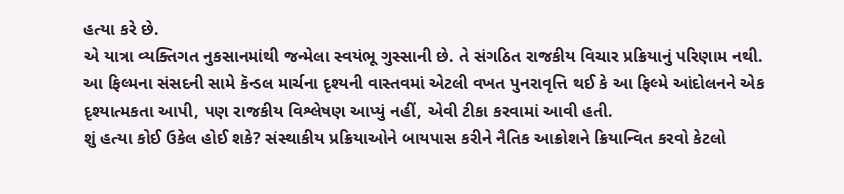હત્યા કરે છે.
એ યાત્રા વ્યક્તિગત નુકસાનમાંથી જન્મેલા સ્વયંભૂ ગુસ્સાની છે. તે સંગઠિત રાજકીય વિચાર પ્રક્રિયાનું પરિણામ નથી.
આ ફિલ્મના સંસદની સામે કૅન્ડલ માર્ચના દૃશ્યની વાસ્તવમાં એટલી વખત પુનરાવૃત્તિ થઈ કે આ ફિલ્મે આંદોલનને એક દૃશ્યાત્મકતા આપી, પણ રાજકીય વિશ્લેષણ આપ્યું નહીં, એવી ટીકા કરવામાં આવી હતી.
શું હત્યા કોઈ ઉકેલ હોઈ શકે? સંસ્થાકીય પ્રક્રિયાઓને બાયપાસ કરીને નૈતિક આક્રોશને ક્રિયાન્વિત કરવો કેટલો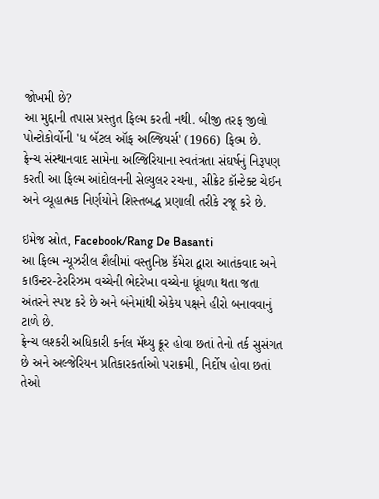જોખમી છે?
આ મુદ્દાની તપાસ પ્રસ્તુત ફિલ્મ કરતી નથી. બીજી તરફ જીલો પોન્ટોકોર્વોની 'ધ બૅટલ ઑફ અલ્જિયર્સ' (1966) ફિલ્મ છે.
ફ્રેન્ચ સંસ્થાનવાદ સામેના અલ્જિરિયાના સ્વતંત્રતા સંઘર્ષનું નિરૂપણ કરતી આ ફિલ્મ આંદોલનની સેલ્યુલર રચના, સીક્રેટ કૉન્ટેક્ટ ચેઈન અને વ્યૂહાત્મક નિર્ણયોને શિસ્તબદ્ધ પ્રણાલી તરીકે રજૂ કરે છે.

ઇમેજ સ્રોત, Facebook/Rang De Basanti
આ ફિલ્મ ન્યૂઝરીલ શૈલીમાં વસ્તુનિષ્ઠ કૅમેરા દ્વારા આતંકવાદ અને કાઉન્ટર-ટેરરિઝમ વચ્ચેની ભેદરેખા વચ્ચેના ધૂંધળા થતા જતા અંતરને સ્પષ્ટ કરે છે અને બંનેમાંથી એકેય પક્ષને હીરો બનાવવાનું ટાળે છે.
ફ્રેન્ચ લશ્કરી અધિકારી કર્નલ મૅથ્યુ ક્રૂર હોવા છતાં તેનો તર્ક સુસંગત છે અને અલ્જેરિયન પ્રતિકારકર્તાઓ પરાક્રમી, નિર્દોષ હોવા છતાં તેઓ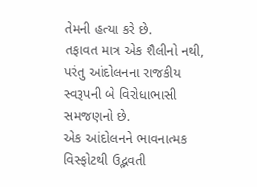તેમની હત્યા કરે છે.
તફાવત માત્ર એક શૈલીનો નથી, પરંતુ આંદોલનના રાજકીય સ્વરૂપની બે વિરોધાભાસી સમજણનો છે.
એક આંદોલનને ભાવનાત્મક વિસ્ફોટથી ઉદ્ભવતી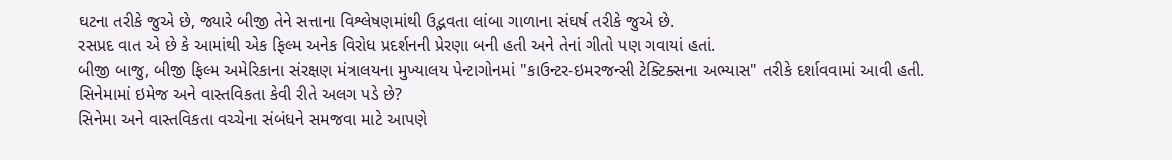ઘટના તરીકે જુએ છે, જ્યારે બીજી તેને સત્તાના વિશ્લેષણમાંથી ઉદ્ભવતા લાંબા ગાળાના સંઘર્ષ તરીકે જુએ છે.
રસપ્રદ વાત એ છે કે આમાંથી એક ફિલ્મ અનેક વિરોધ પ્રદર્શનની પ્રેરણા બની હતી અને તેનાં ગીતો પણ ગવાયાં હતાં.
બીજી બાજુ, બીજી ફિલ્મ અમેરિકાના સંરક્ષણ મંત્રાલયના મુખ્યાલય પેન્ટાગોનમાં "કાઉન્ટર-ઇમરજન્સી ટેક્ટિક્સના અભ્યાસ" તરીકે દર્શાવવામાં આવી હતી.
સિનેમામાં ઇમેજ અને વાસ્તવિકતા કેવી રીતે અલગ પડે છે?
સિનેમા અને વાસ્તવિકતા વચ્ચેના સંબંધને સમજવા માટે આપણે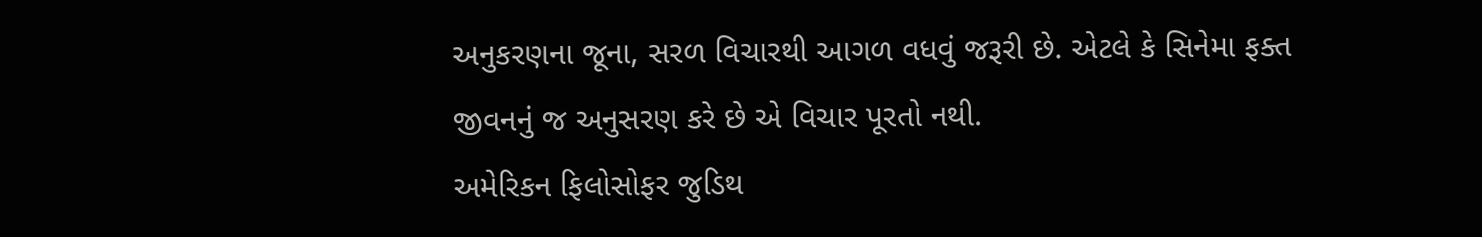અનુકરણના જૂના, સરળ વિચારથી આગળ વધવું જરૂરી છે. એટલે કે સિનેમા ફક્ત જીવનનું જ અનુસરણ કરે છે એ વિચાર પૂરતો નથી.
અમેરિકન ફિલોસોફર જુડિથ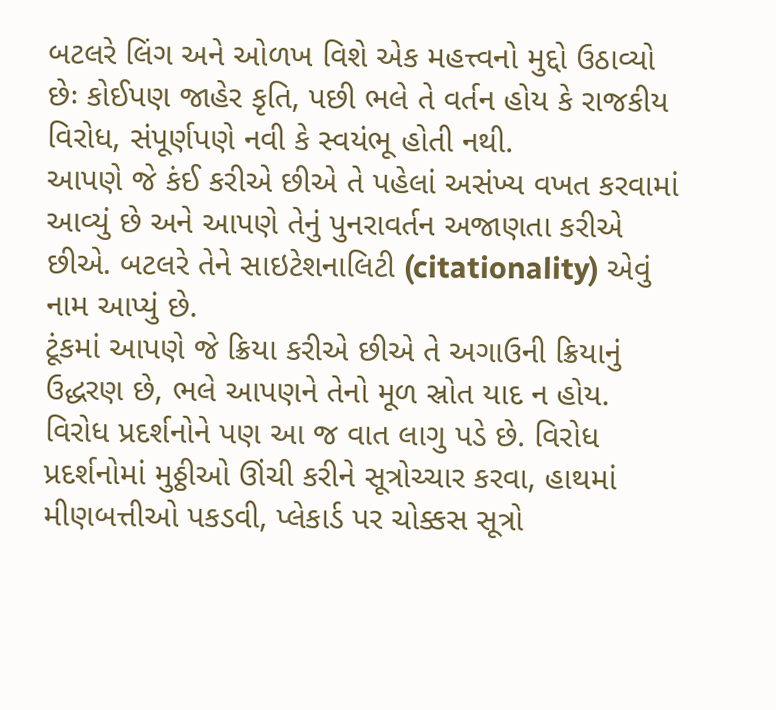બટલરે લિંગ અને ઓળખ વિશે એક મહત્ત્વનો મુદ્દો ઉઠાવ્યો છેઃ કોઈપણ જાહેર કૃતિ, પછી ભલે તે વર્તન હોય કે રાજકીય વિરોધ, સંપૂર્ણપણે નવી કે સ્વયંભૂ હોતી નથી.
આપણે જે કંઈ કરીએ છીએ તે પહેલાં અસંખ્ય વખત કરવામાં આવ્યું છે અને આપણે તેનું પુનરાવર્તન અજાણતા કરીએ છીએ. બટલરે તેને સાઇટેશનાલિટી (citationality) એવું નામ આપ્યું છે.
ટૂંકમાં આપણે જે ક્રિયા કરીએ છીએ તે અગાઉની ક્રિયાનું ઉદ્ધરણ છે, ભલે આપણને તેનો મૂળ સ્રોત યાદ ન હોય.
વિરોધ પ્રદર્શનોને પણ આ જ વાત લાગુ પડે છે. વિરોધ પ્રદર્શનોમાં મુઠ્ઠીઓ ઊંચી કરીને સૂત્રોચ્ચાર કરવા, હાથમાં મીણબત્તીઓ પકડવી, પ્લેકાર્ડ પર ચોક્કસ સૂત્રો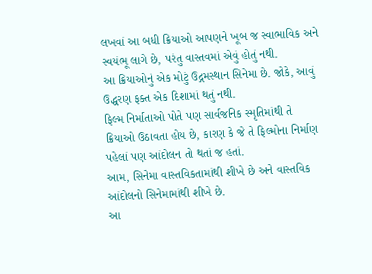લખવાં આ બધી ક્રિયાઓ આપણને ખૂબ જ સ્વાભાવિક અને સ્વયંભૂ લાગે છે, પરંતુ વાસ્તવમાં એવું હોતું નથી.
આ ક્રિયાઓનું એક મોટું ઉદ્ગમસ્થાન સિનેમા છે. જોકે, આવું ઉદ્ધરણ ફક્ત એક દિશામાં થતું નથી.
ફિલ્મ નિર્માતાઓ પોતે પણ સાર્વજનિક સ્મૃતિમાંથી તે ક્રિયાઓ ઉઠાવતા હોય છે, કારણ કે જે તે ફિલ્મોના નિર્માણ પહેલાં પણ આંદોલન તો થતાં જ હતાં.
આમ, સિનેમા વાસ્તવિકતામાંથી શીખે છે અને વાસ્તવિક આંદોલનો સિનેમામાંથી શીખે છે.
આ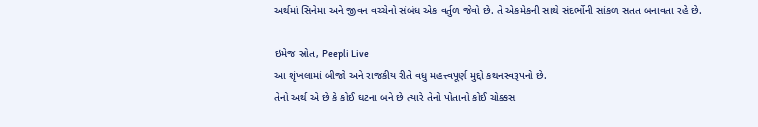અર્થમાં સિનેમા અને જીવન વચ્ચેનો સંબંધ એક વર્તુળ જેવો છે. તે એકમેકની સાથે સંદર્ભોની સાંકળ સતત બનાવતા રહે છે.

ઇમેજ સ્રોત, Peepli Live
આ શૃંખલામાં બીજો અને રાજકીય રીતે વધુ મહત્ત્વપૂર્ણ મુદ્દો કથનસ્વરૂપનો છે.
તેનો અર્થ એ છે કે કોઈ ઘટના બને છે ત્યારે તેનો પોતાનો કોઈ ચોક્કસ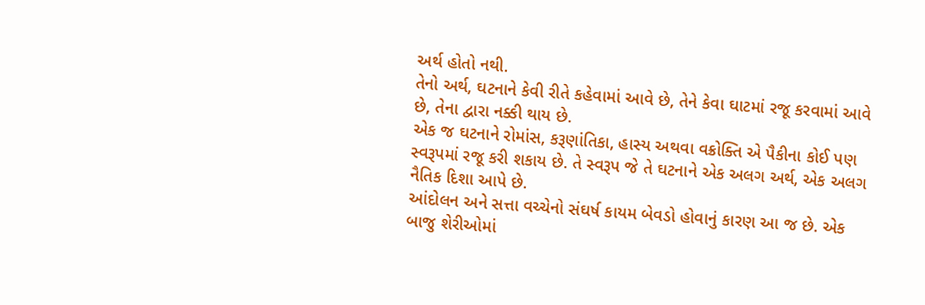અર્થ હોતો નથી.
તેનો અર્થ, ઘટનાને કેવી રીતે કહેવામાં આવે છે, તેને કેવા ઘાટમાં રજૂ કરવામાં આવે છે, તેના દ્વારા નક્કી થાય છે.
એક જ ઘટનાને રોમાંસ, કરૂણાંતિકા, હાસ્ય અથવા વક્રોક્તિ એ પૈકીના કોઈ પણ સ્વરૂપમાં રજૂ કરી શકાય છે. તે સ્વરૂપ જે તે ઘટનાને એક અલગ અર્થ, એક અલગ નૈતિક દિશા આપે છે.
આંદોલન અને સત્તા વચ્ચેનો સંઘર્ષ કાયમ બેવડો હોવાનું કારણ આ જ છે. એક બાજુ શેરીઓમાં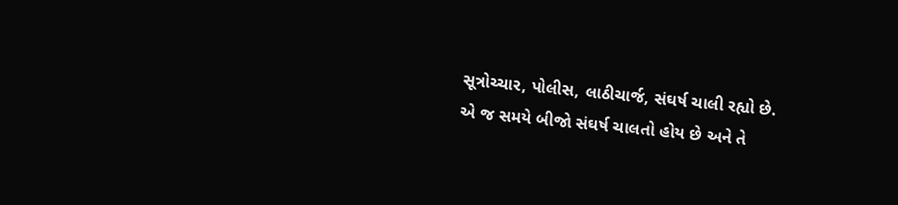સૂત્રોચ્ચાર, પોલીસ, લાઠીચાર્જ, સંઘર્ષ ચાલી રહ્યો છે.
એ જ સમયે બીજો સંઘર્ષ ચાલતો હોય છે અને તે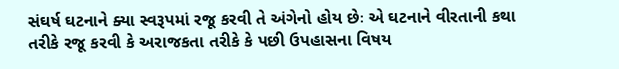સંઘર્ષ ઘટનાને ક્યા સ્વરૂપમાં રજૂ કરવી તે અંગેનો હોય છેઃ એ ઘટનાને વીરતાની કથા તરીકે રજૂ કરવી કે અરાજકતા તરીકે કે પછી ઉપહાસના વિષય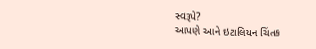સ્વરૂપે?
આપણે આને ઇટાલિયન ચિંતક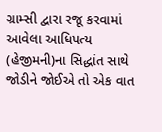ગ્રામ્સી દ્વારા રજૂ કરવામાં આવેલા આધિપત્ય (હેજીમની)ના સિદ્ધાંત સાથે જોડીને જોઈએ તો એક વાત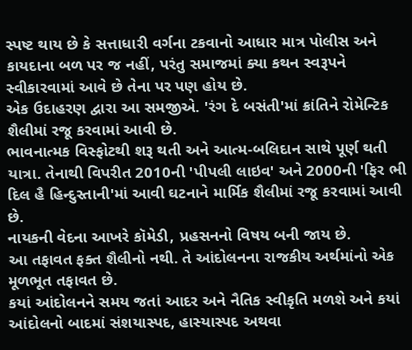સ્પષ્ટ થાય છે કે સત્તાધારી વર્ગના ટકવાનો આધાર માત્ર પોલીસ અને કાયદાના બળ પર જ નહીં, પરંતુ સમાજમાં ક્યા કથન સ્વરૂપને સ્વીકારવામાં આવે છે તેના પર પણ હોય છે.
એક ઉદાહરણ દ્વારા આ સમજીએ. 'રંગ દે બસંતી'માં ક્રાંતિને રોમેન્ટિક શૈલીમાં રજૂ કરવામાં આવી છે.
ભાવનાત્મક વિસ્ફોટથી શરૂ થતી અને આત્મ-બલિદાન સાથે પૂર્ણ થતી યાત્રા. તેનાથી વિપરીત 2010ની 'પીપલી લાઇવ' અને 2000ની 'ફિર ભી દિલ હૈ હિન્દુસ્તાની'માં આવી ઘટનાને માર્મિક શૈલીમાં રજૂ કરવામાં આવી છે.
નાયકની વેદના આખરે કૉમેડી, પ્રહસનનો વિષય બની જાય છે.
આ તફાવત ફક્ત શૈલીનો નથી. તે આંદોલનના રાજકીય અર્થમાંનો એક મૂળભૂત તફાવત છે.
કયાં આંદોલનને સમય જતાં આદર અને નૈતિક સ્વીકૃતિ મળશે અને કયાં આંદોલનો બાદમાં સંશયાસ્પદ, હાસ્યાસ્પદ અથવા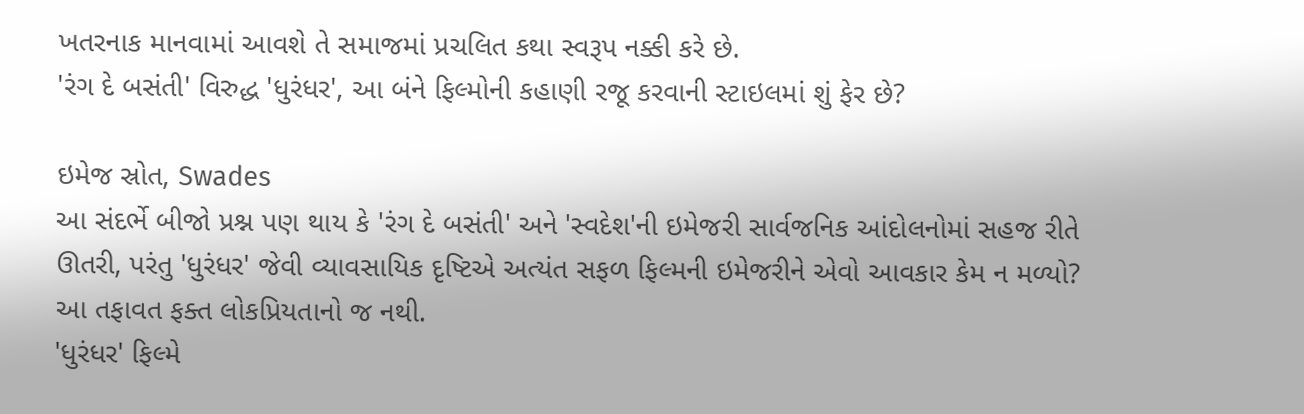ખતરનાક માનવામાં આવશે તે સમાજમાં પ્રચલિત કથા સ્વરૂપ નક્કી કરે છે.
'રંગ દે બસંતી' વિરુદ્ધ 'ધુરંધર', આ બંને ફિલ્મોની કહાણી રજૂ કરવાની સ્ટાઇલમાં શું ફેર છે?

ઇમેજ સ્રોત, Swades
આ સંદર્ભે બીજો પ્રશ્ન પણ થાય કે 'રંગ દે બસંતી' અને 'સ્વદેશ'ની ઇમેજરી સાર્વજનિક આંદોલનોમાં સહજ રીતે ઊતરી, પરંતુ 'ધુરંધર' જેવી વ્યાવસાયિક દૃષ્ટિએ અત્યંત સફળ ફિલ્મની ઇમેજરીને એવો આવકાર કેમ ન મળ્યો?
આ તફાવત ફક્ત લોકપ્રિયતાનો જ નથી.
'ધુરંધર' ફિલ્મે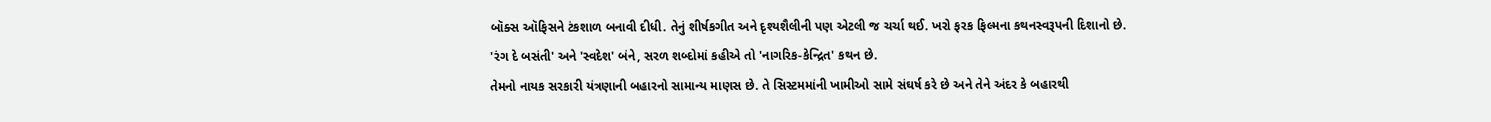બૉક્સ ઑફિસને ટંકશાળ બનાવી દીધી. તેનું શીર્ષકગીત અને દૃશ્યશૈલીની પણ એટલી જ ચર્ચા થઈ. ખરો ફરક ફિલ્મના કથનસ્વરૂપની દિશાનો છે.
'રંગ દે બસંતી' અને 'સ્વદેશ' બંને, સરળ શબ્દોમાં કહીએ તો 'નાગરિક-કેન્દ્રિત' કથન છે.
તેમનો નાયક સરકારી યંત્રણાની બહારનો સામાન્ય માણસ છે. તે સિસ્ટમમાંની ખામીઓ સામે સંઘર્ષ કરે છે અને તેને અંદર કે બહારથી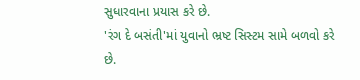સુધારવાના પ્રયાસ કરે છે.
'રંગ દે બસંતી'માં યુવાનો ભ્રષ્ટ સિસ્ટમ સામે બળવો કરે છે.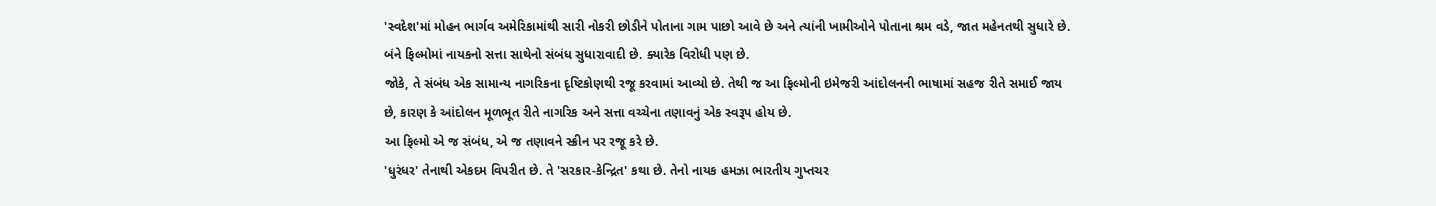'સ્વદેશ'માં મોહન ભાર્ગવ અમેરિકામાંથી સારી નોકરી છોડીને પોતાના ગામ પાછો આવે છે અને ત્યાંની ખામીઓને પોતાના શ્રમ વડે, જાત મહેનતથી સુધારે છે.
બંને ફિલ્મોમાં નાયકનો સત્તા સાથેનો સંબંધ સુધારાવાદી છે. ક્યારેક વિરોધી પણ છે.
જોકે, તે સંબંધ એક સામાન્ય નાગરિકના દૃષ્ટિકોણથી રજૂ કરવામાં આવ્યો છે. તેથી જ આ ફિલ્મોની ઇમેજરી આંદોલનની ભાષામાં સહજ રીતે સમાઈ જાય છે, કારણ કે આંદોલન મૂળભૂત રીતે નાગરિક અને સત્તા વચ્ચેના તણાવનું એક સ્વરૂપ હોય છે.
આ ફિલ્મો એ જ સંબંધ, એ જ તણાવને સ્ક્રીન પર રજૂ કરે છે.
'ધુરંધર' તેનાથી એકદમ વિપરીત છે. તે 'સરકાર-કેન્દ્રિત' કથા છે. તેનો નાયક હમઝા ભારતીય ગુપ્તચર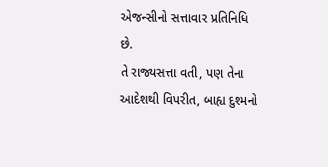એજન્સીનો સત્તાવાર પ્રતિનિધિ છે.
તે રાજ્યસત્તા વતી, પણ તેના આદેશથી વિપરીત, બાહ્ય દુશ્મનો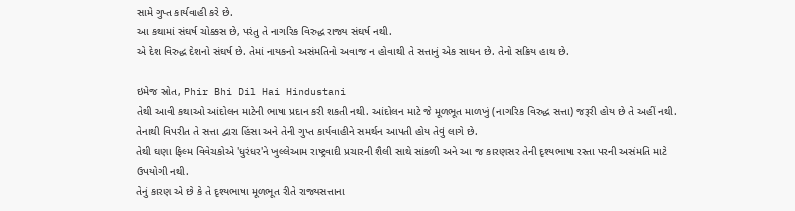સામે ગુપ્ત કાર્યવાહી કરે છે.
આ કથામાં સંઘર્ષ ચોક્કસ છે, પરંતુ તે નાગરિક વિરુદ્ધ રાજ્ય સંઘર્ષ નથી.
એ દેશ વિરુદ્ધ દેશનો સંઘર્ષ છે. તેમાં નાયકનો અસંમતિનો અવાજ ન હોવાથી તે સત્તાનું એક સાધન છે. તેનો સક્રિય હાથ છે.

ઇમેજ સ્રોત, Phir Bhi Dil Hai Hindustani
તેથી આવી કથાઓ આંદોલન માટેની ભાષા પ્રદાન કરી શકતી નથી. આંદોલન માટે જે મૂળભૂત માળખું (નાગરિક વિરુદ્ધ સત્તા) જરૂરી હોય છે તે અહીં નથી.
તેનાથી વિપરીત તે સત્તા દ્વારા હિંસા અને તેની ગુપ્ત કાર્યવાહીને સમર્થન આપતી હોય તેવું લાગે છે.
તેથી ઘણા ફિલ્મ વિવેચકોએ 'ધુરંધર'ને ખુલ્લેઆમ રાષ્ટ્રવાદી પ્રચારની શૈલી સાથે સાંકળી અને આ જ કારણસર તેની દૃશ્યભાષા રસ્તા પરની અસંમતિ માટે ઉપયોગી નથી.
તેનું કારણ એ છે કે તે દૃશ્યભાષા મૂળભૂત રીતે રાજ્યસત્તાના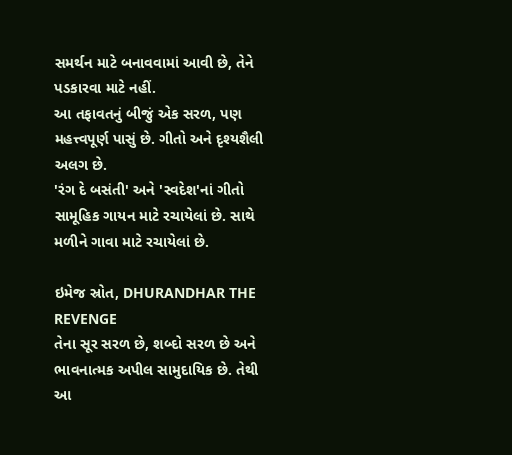સમર્થન માટે બનાવવામાં આવી છે, તેને પડકારવા માટે નહીં.
આ તફાવતનું બીજું એક સરળ, પણ મહત્ત્વપૂર્ણ પાસું છે. ગીતો અને દૃશ્યશૈલી અલગ છે.
'રંગ દે બસંતી' અને 'સ્વદેશ'નાં ગીતો સામૂહિક ગાયન માટે રચાયેલાં છે. સાથે મળીને ગાવા માટે રચાયેલાં છે.

ઇમેજ સ્રોત, DHURANDHAR THE REVENGE
તેના સૂર સરળ છે, શબ્દો સરળ છે અને ભાવનાત્મક અપીલ સામુદાયિક છે. તેથી આ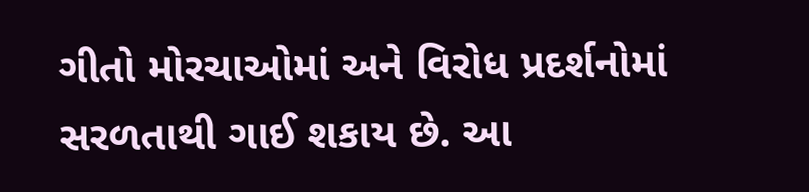ગીતો મોરચાઓમાં અને વિરોધ પ્રદર્શનોમાં સરળતાથી ગાઈ શકાય છે. આ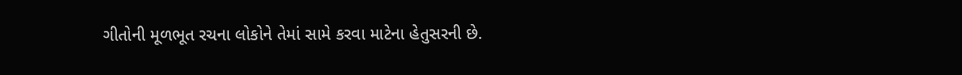ગીતોની મૂળભૂત રચના લોકોને તેમાં સામે કરવા માટેના હેતુસરની છે.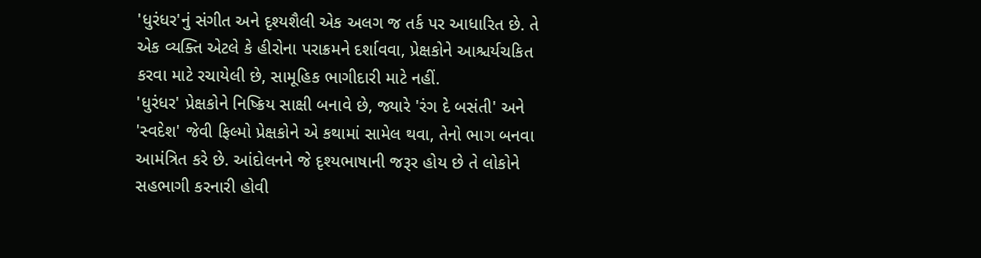'ધુરંધર'નું સંગીત અને દૃશ્યશૈલી એક અલગ જ તર્ક પર આધારિત છે. તે એક વ્યક્તિ એટલે કે હીરોના પરાક્રમને દર્શાવવા, પ્રેક્ષકોને આશ્ચર્યચકિત કરવા માટે રચાયેલી છે, સામૂહિક ભાગીદારી માટે નહીં.
'ધુરંધર' પ્રેક્ષકોને નિષ્ક્રિય સાક્ષી બનાવે છે, જ્યારે 'રંગ દે બસંતી' અને 'સ્વદેશ' જેવી ફિલ્મો પ્રેક્ષકોને એ કથામાં સામેલ થવા, તેનો ભાગ બનવા આમંત્રિત કરે છે. આંદોલનને જે દૃશ્યભાષાની જરૂર હોય છે તે લોકોને સહભાગી કરનારી હોવી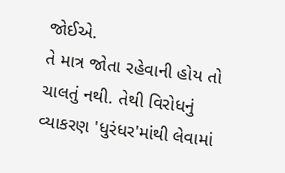જોઈએ.
તે માત્ર જોતા રહેવાની હોય તો ચાલતું નથી. તેથી વિરોધનું વ્યાકરણ 'ધુરંધર'માંથી લેવામાં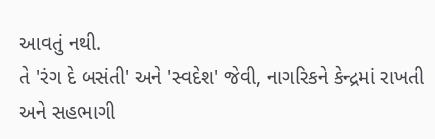આવતું નથી.
તે 'રંગ દે બસંતી' અને 'સ્વદેશ' જેવી, નાગરિકને કેન્દ્રમાં રાખતી અને સહભાગી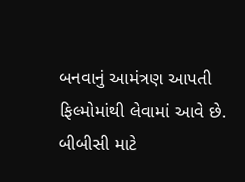બનવાનું આમંત્રણ આપતી ફિલ્મોમાંથી લેવામાં આવે છે.
બીબીસી માટે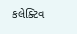કલેક્ટિવ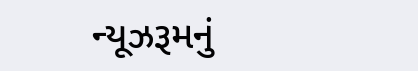ન્યૂઝરૂમનું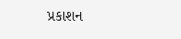પ્રકાશન